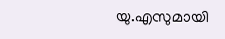യു.എസുമായി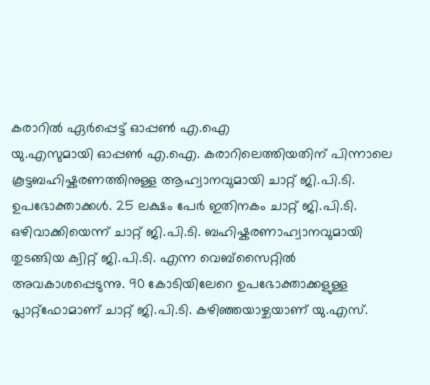കരാറിൽ ഏർപ്പെട്ട് ഓപ്പൺ എ.ഐ
യു.എസുമായി ഓപ്പൺ എ.ഐ. കരാറിലെത്തിയതിന് പിന്നാലെ കൂട്ടബഹിഷ്കരണത്തിനുള്ള ആഹ്വാനവുമായി ചാറ്റ് ജി.പി.ടി. ഉപഭോക്താക്കൾ. 25 ലക്ഷം പേർ ഇതിനകം ചാറ്റ് ജി.പി.ടി. ഒഴിവാക്കിയെന്ന് ചാറ്റ് ജി.പി.ടി. ബഹിഷ്കരണാഹ്വാനവുമായി തുടങ്ങിയ ക്വിറ്റ് ജി.പി.ടി. എന്ന വെബ്സൈറ്റിൽ അവകാശപ്പെടുന്നു. 90 കോടിയിലേറെ ഉപഭോക്താക്കളുള്ള പ്ലാറ്റ്ഫോമാണ് ചാറ്റ് ജി.പി.ടി. കഴിഞ്ഞയാഴ്ചയാണ് യു.എസ്.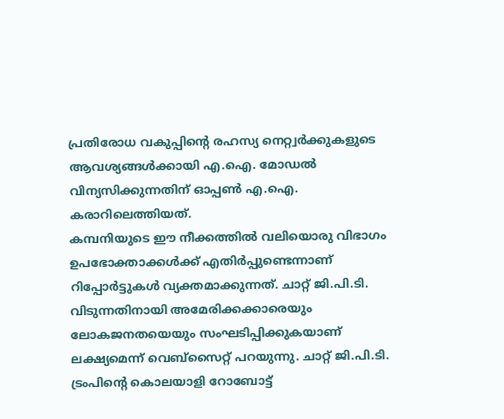പ്രതിരോധ വകുപ്പിന്റെ രഹസ്യ നെറ്റ്വർക്കുകളുടെ ആവശ്യങ്ങൾക്കായി എ.ഐ. മോഡൽ വിന്യസിക്കുന്നതിന് ഓപ്പൺ എ.ഐ. കരാറിലെത്തിയത്.
കമ്പനിയുടെ ഈ നീക്കത്തിൽ വലിയൊരു വിഭാഗം ഉപഭോക്താക്കൾക്ക് എതിർപ്പുണ്ടെന്നാണ് റിപ്പോർട്ടുകൾ വ്യക്തമാക്കുന്നത്. ചാറ്റ് ജി.പി.ടി. വിടുന്നതിനായി അമേരിക്കക്കാരെയും ലോകജനതയെയും സംഘടിപ്പിക്കുകയാണ് ലക്ഷ്യമെന്ന് വെബ്സൈറ്റ് പറയുന്നു. ചാറ്റ് ജി.പി.ടി. ട്രംപിന്റെ കൊലയാളി റോബോട്ട്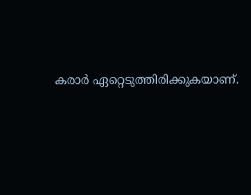കരാർ ഏറ്റെടുത്തിരിക്കുകയാണ്.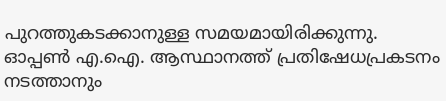പുറത്തുകടക്കാനുള്ള സമയമായിരിക്കുന്നു. ഓപ്പൺ എ.ഐ. ആസ്ഥാനത്ത് പ്രതിഷേധപ്രകടനം നടത്താനും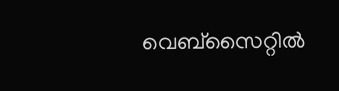വെബ്സൈറ്റിൽ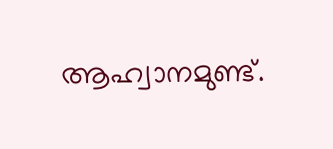ആഹ്വാനമുണ്ട്.